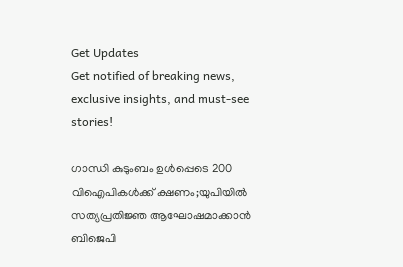Get Updates
Get notified of breaking news, exclusive insights, and must-see stories!

ഗാന്ധി കുടുംബം ഉൾപ്പെടെ 200 വിഐപികൾക്ക് ക്ഷണം;യുപിയിൽ സത്യപ്രതിജ്ഞ ആഘോഷമാക്കാൻ ബിജെപി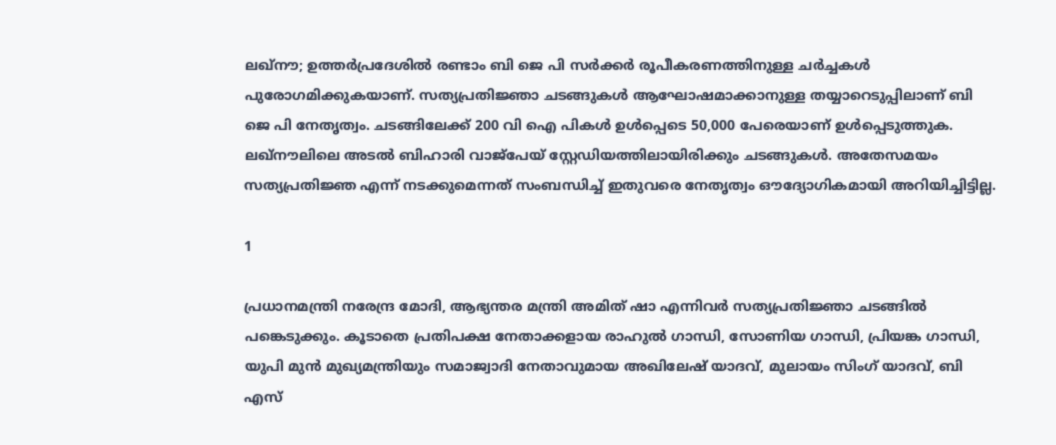ലഖ്നൗ; ഉത്തര്‍പ്രദേശില്‍ രണ്ടാം ബി ജെ പി സര്‍ക്കര്‍ രൂപീകരണത്തിനുള്ള ചര്‍ച്ചകള്‍ പുരോഗമിക്കുകയാണ്. സത്യപ്രതിജ്ഞാ ചടങ്ങുകൾ ആഘോഷമാക്കാനുള്ള തയ്യാറെടുപ്പിലാണ് ബി ജെ പി നേതൃത്വം. ചടങ്ങിലേക്ക് 200 വി ഐ പികള്‍ ഉള്‍പ്പെടെ 50,000 പേരെയാണ് ഉള്‍പ്പെടുത്തുക.
ലഖ്നൗലിലെ അടല്‍ ബിഹാരി വാജ്പേയ് സ്റ്റേഡിയത്തിലായിരിക്കും ചടങ്ങുകൾ. അതേസമയം സത്യപ്രതിജ്ഞ എന്ന് നടക്കുമെന്നത് സംബന്ധിച്ച് ഇതുവരെ നേതൃത്വം ഔദ്യോഗികമായി അറിയിച്ചിട്ടില്ല.

1

പ്രധാനമന്ത്രി നരേന്ദ്ര മോദി, ആഭ്യന്തര മന്ത്രി അമിത് ഷാ എന്നിവര്‍ സത്യപ്രതിജ്ഞാ ചടങ്ങില്‍ പങ്കെടുക്കും. കൂടാതെ പ്രതിപക്ഷ നേതാക്കളായ രാഹുല്‍ ഗാന്ധി, സോണിയ ഗാന്ധി, പ്രിയങ്ക ഗാന്ധി, യുപി മുന്‍ മുഖ്യമന്ത്രിയും സമാജ്വാദി നേതാവുമായ അഖിലേഷ് യാദവ്, മുലായം സിംഗ് യാദവ്, ബി എസ്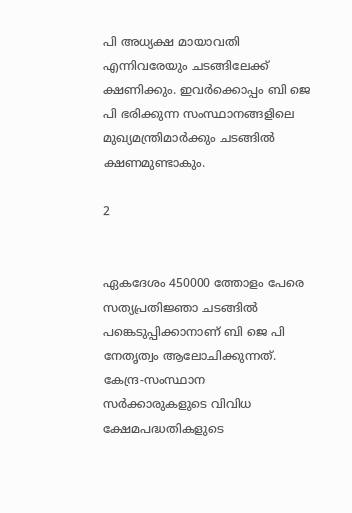പി അധ്യക്ഷ മായാവതി എന്നിവരേയും ചടങ്ങിലേക്ക് ക്ഷണിക്കും. ഇവര്‍ക്കൊപ്പം ബി ജെ പി ഭരിക്കുന്ന സംസ്ഥാനങ്ങളിലെ മുഖ്യമന്ത്രിമാര്‍ക്കും ചടങ്ങില്‍ ക്ഷണമുണ്ടാകും.

2


ഏകദേശം 450000 ത്തോളം പേരെ സത്യപ്രതിജ്ഞാ ചടങ്ങില്‍ പങ്കെടുപ്പിക്കാനാണ് ബി ജെ പി നേതൃത്വം ആലോചിക്കുന്നത്. കേന്ദ്ര-സംസ്ഥാന സർക്കാരുകളുടെ വിവിധ ക്ഷേമപദ്ധതികളുടെ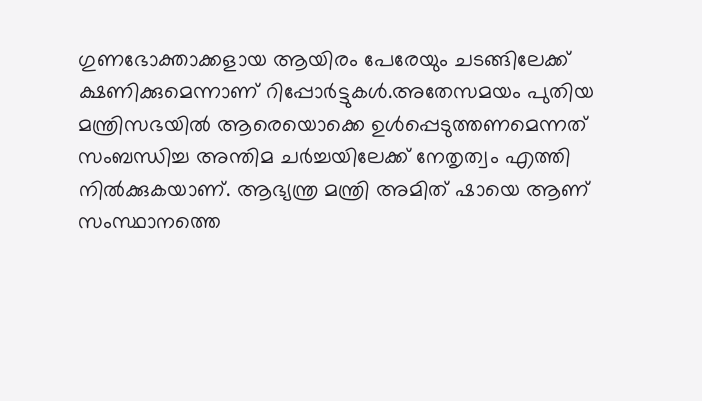ഗുണഭോക്താക്കളായ ആയിരം പേരേയും ചടങ്ങിലേക്ക് ക്ഷണിക്കുമെന്നാണ് റിപ്പോര്‍ട്ടുകള്‍.അതേസമയം പുതിയ മന്ത്രിസഭയിൽ ആരെയൊക്കെ ഉൾപ്പെടുത്തണമെന്നത് സംബന്ധിച്ച അന്തിമ ചർച്ചയിലേക്ക് നേതൃത്വം എത്തി നിൽക്കുകയാണ്. ആഭ്യന്ത്ര മന്ത്രി അമിത് ഷായെ ആണ് സംസ്ഥാനത്തെ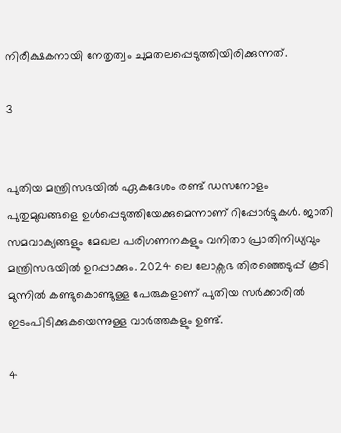നിരീക്ഷകനായി നേതൃത്വം ചുമതലപ്പെടുത്തിയിരിക്കുന്നത്.

3


പുതിയ മന്ത്രിസഭയിൽ ഏകദേശം രണ്ട് ഡസനോളം പുതുമുഖങ്ങളെ ഉൾപ്പെടുത്തിയേക്കുമെന്നാണ് റിപ്പോർട്ടുകൾ. ജാതി സമവാക്യങ്ങളും മേഖല പരിഗണനകളും വനിതാ പ്രാതിനിധ്യവും മന്ത്രിസഭയിൽ ഉറപ്പാക്കും. 2024 ലെ ലോക്സഭ തിരഞ്ഞെടുപ്പ് കൂടി മുന്നിൽ കണ്ടുകൊണ്ടുള്ള പേരുകളാണ് പുതിയ സർക്കാരിൽ ഇടംപിടിക്കുകയെന്നുള്ള വാർത്തകളും ഉണ്ട്.

4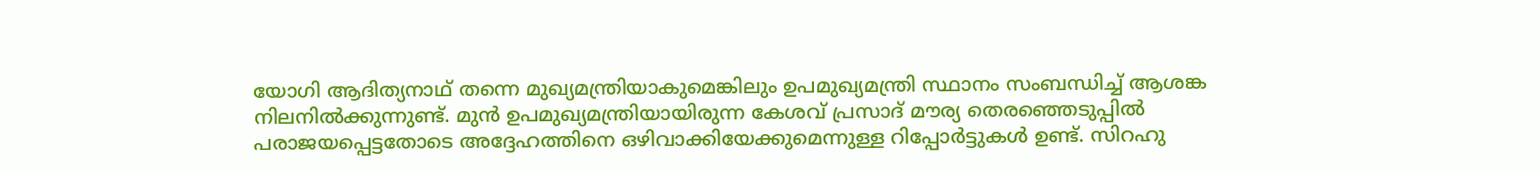യോഗി ആദിത്യനാഥ് തന്നെ മുഖ്യമന്ത്രിയാകുമെങ്കിലും ഉപമുഖ്യമന്ത്രി സ്ഥാനം സംബന്ധിച്ച് ആശങ്ക നിലനിൽക്കുന്നുണ്ട്. മുൻ ഉപമുഖ്യമന്ത്രിയായിരുന്ന കേശവ് പ്രസാദ് മൗര്യ തെരഞ്ഞെടുപ്പിൽ പരാജയപ്പെട്ടതോടെ അദ്ദേഹത്തിനെ ഒഴിവാക്കിയേക്കുമെന്നുള്ള റിപ്പോർട്ടുകൾ ഉണ്ട്. സിറഹു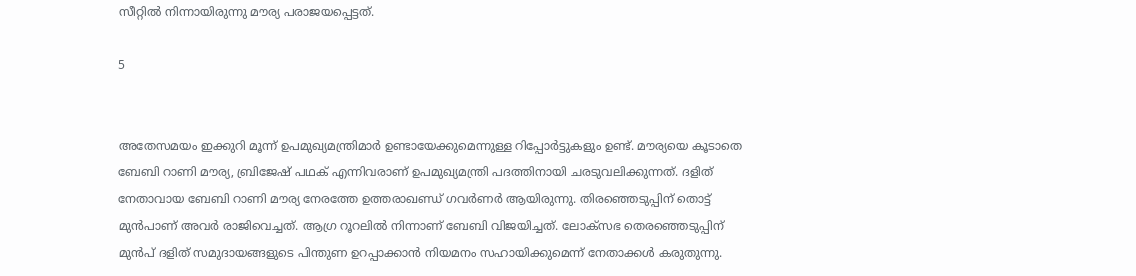സീറ്റിൽ നിന്നായിരുന്നു മൗര്യ പരാജയപ്പെട്ടത്.

5


അതേസമയം ഇക്കുറി മൂന്ന് ഉപമുഖ്യമന്ത്രിമാർ ഉണ്ടായേക്കുമെന്നുള്ള റിപ്പോർട്ടുകളും ഉണ്ട്. മൗര്യയെ കൂടാതെ ബേബി റാണി മൗര്യ, ബ്രിജേഷ് പഥക് എന്നിവരാണ് ഉപമുഖ്യമന്ത്രി പദത്തിനായി ചരടുവലിക്കുന്നത്. ദളിത് നേതാവായ ബേബി റാണി മൗര്യ നേരത്തേ ഉത്തരാഖണ്ഡ് ഗവർണർ ആയിരുന്നു. തിരഞ്ഞെടുപ്പിന് തൊട്ട് മുൻപാണ് അവർ രാജിവെച്ചത്. ആഗ്ര റൂറലിൽ നിന്നാണ് ബേബി വിജയിച്ചത്. ലോക്സഭ തെരഞ്ഞെടുപ്പിന് മുൻപ് ദളിത് സമുദായങ്ങളുടെ പിന്തുണ ഉറപ്പാക്കാൻ നിയമനം സഹായിക്കുമെന്ന് നേതാക്കൾ കരുതുന്നു.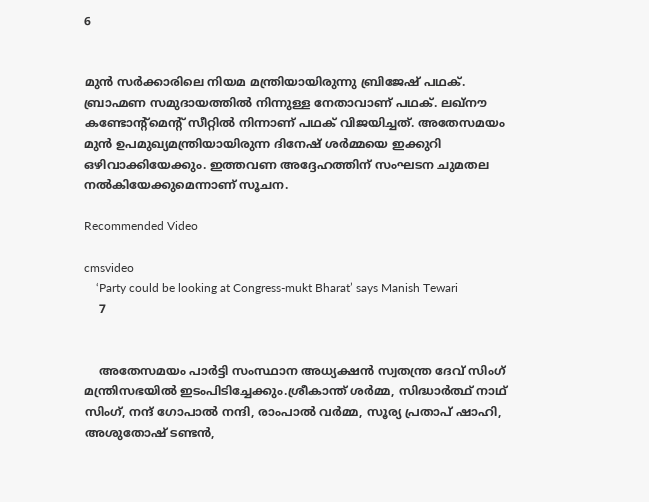6


മുൻ സർക്കാരിലെ നിയമ മന്ത്രിയായിരുന്നു ബ്രിജേഷ് പഥക്. ബ്രാഹ്മണ സമുദായത്തിൽ നിന്നുള്ള നേതാവാണ് പഥക്. ലഖ്നൗ കണ്ടോന്റ്മെന്റ് സീറ്റിൽ നിന്നാണ് പഥക് വിജയിച്ചത്. അതേസമയം മുൻ ഉപമുഖ്യമന്ത്രിയായിരുന്ന ദിനേഷ് ശർമ്മയെ ഇക്കുറി ഒഴിവാക്കിയേക്കും. ഇത്തവണ അദ്ദേഹത്തിന് സംഘടന ചുമതല നൽകിയേക്കുമെന്നാണ് സൂചന.

Recommended Video

cmsvideo
    ‘Party could be looking at Congress-mukt Bharat’ says Manish Tewari
    7


    അതേസമയം പാർട്ടി സംസ്ഥാന അധ്യക്ഷൻ സ്വതന്ത്ര ദേവ് സിംഗ് മന്ത്രിസഭയിൽ ഇടംപിടിച്ചേക്കും.ശ്രീകാന്ത് ശർമ്മ, സിദ്ധാർത്ഥ് നാഥ് സിംഗ്, നന്ദ് ഗോപാൽ നന്ദി, രാംപാൽ വർമ്മ, സൂര്യ പ്രതാപ് ഷാഹി, അശുതോഷ് ടണ്ടൻ,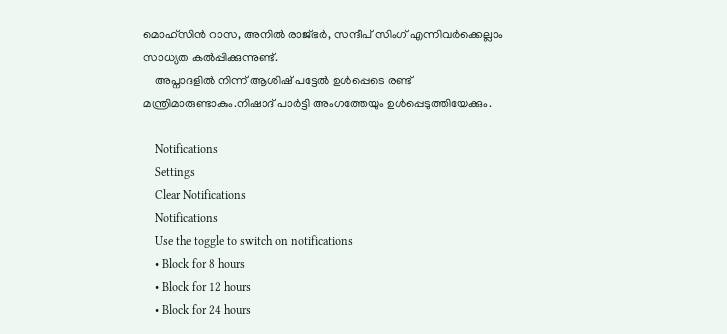മൊഹ്‌സിൻ റാസ, അനിൽ രാജ്ഭർ, സന്ദീപ് സിംഗ് എന്നിവർക്കെല്ലാം സാധ്യത കൽപ്പിക്കുന്നുണ്ട്.
    അപ്നാദളിൽ നിന്ന് ആശിഷ് പട്ടേൽ ഉൾപ്പെടെ രണ്ട് മന്ത്രിമാരുണ്ടാകും.നിഷാദ് പാർട്ടി അംഗത്തേയും ഉൾപ്പെടുത്തിയേക്കും.

    Notifications
    Settings
    Clear Notifications
    Notifications
    Use the toggle to switch on notifications
    • Block for 8 hours
    • Block for 12 hours
    • Block for 24 hours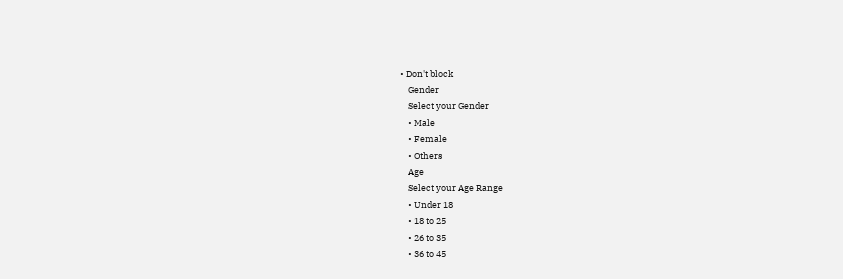• Don't block
    Gender
    Select your Gender
    • Male
    • Female
    • Others
    Age
    Select your Age Range
    • Under 18
    • 18 to 25
    • 26 to 35
    • 36 to 45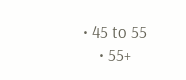• 45 to 55
    • 55+